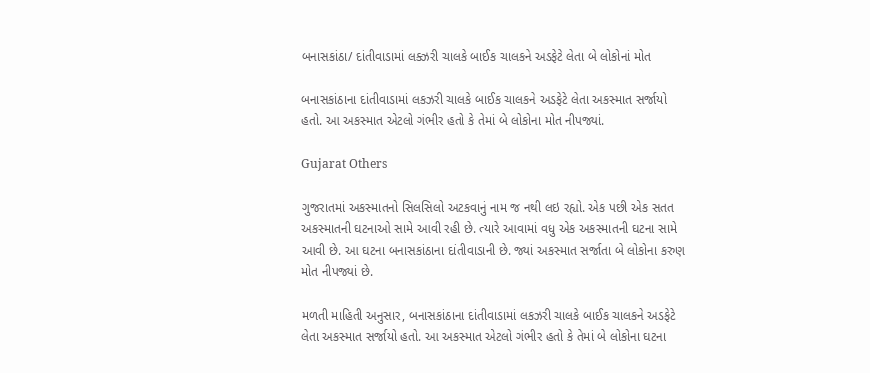બનાસકાંઠા/ દાંતીવાડામાં લક્ઝરી ચાલકે બાઈક ચાલકને અડફેટે લેતા બે લોકોનાં મોત

બનાસકાંઠાના દાંતીવાડામાં લકઝરી ચાલકે બાઈક ચાલકને અડફેટે લેતા અકસ્માત સર્જાયો હતો. આ અકસ્માત એટલો ગંભીર હતો કે તેમાં બે લોકોના મોત નીપજ્યાં.

Gujarat Others

ગુજરાતમાં અકસ્માતનો સિલસિલો અટકવાનું નામ જ નથી લઇ રહ્યો. એક પછી એક સતત અકસ્માતની ઘટનાઓ સામે આવી રહી છે. ત્યારે આવામાં વધુ એક અકસ્માતની ઘટના સામે આવી છે. આ ઘટના બનાસકાંઠાના દાંતીવાડાની છે. જ્યાં અકસ્માત સર્જાતા બે લોકોના કરુણ મોત નીપજ્યાં છે.

મળતી માહિતી અનુસાર, બનાસકાંઠાના દાંતીવાડામાં લકઝરી ચાલકે બાઈક ચાલકને અડફેટે લેતા અકસ્માત સર્જાયો હતો. આ અકસ્માત એટલો ગંભીર હતો કે તેમાં બે લોકોના ઘટના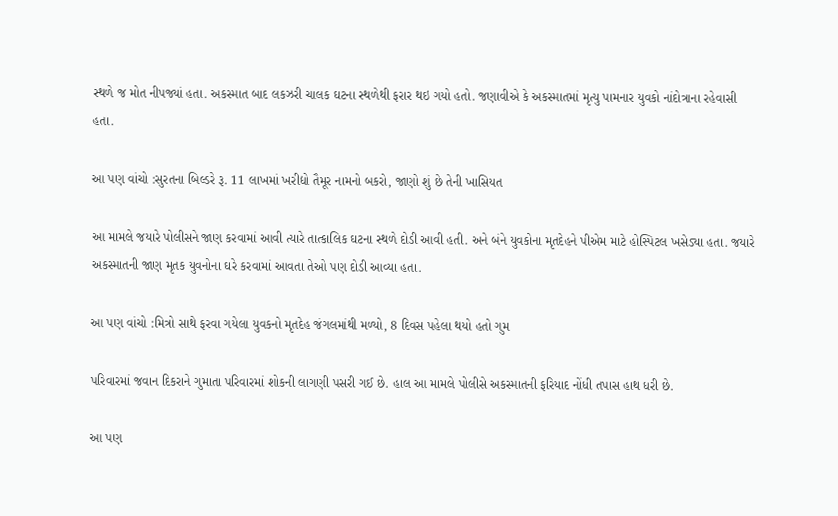સ્થળે જ મોત નીપજ્યાં હતા. અકસ્માત બાદ લકઝરી ચાલક ઘટના સ્થળેથી ફરાર થઇ ગયો હતો. જણાવીએ કે અકસ્માતમાં મૃત્યુ પામનાર યુવકો નાંદોત્રાના રહેવાસી હતા.

આ પણ વાંચો :સુરતના બિલ્ડરે રૂ. 11 લાખમાં ખરીદ્યો તૈમૂર નામનો બકરો, જાણો શું છે તેની ખાસિયત

આ મામલે જયારે પોલીસને જાણ કરવામાં આવી ત્યારે તાત્કાલિક ઘટના સ્થળે દોડી આવી હતી. અને બંને યુવકોના મૃતદેહને પીએમ માટે હોસ્પિટલ ખસેડ્યા હતા. જયારે અકસ્માતની જાણ મૃતક યુવનોના ઘરે કરવામાં આવતા તેઓ પણ દોડી આવ્યા હતા.

આ પણ વાંચો :મિત્રો સાથે ફરવા ગયેલા યુવકનો મૃતદેહ જંગલમાંથી મળ્યો, 8 દિવસ પહેલા થયો હતો ગુમ

પરિવારમાં જવાન દિકરાને ગુમાતા પરિવારમાં શોકની લાગણી પસરી ગઈ છે. હાલ આ મામલે પોલીસે અકસ્માતની ફરિયાદ નોંધી તપાસ હાથ ધરી છે.

આ પણ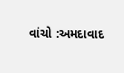વાંચો :અમદાવાદ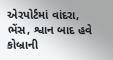એરપોર્ટમાં વાંદરા, ભેંસ, શ્વાન બાદ હવે કોબ્રાની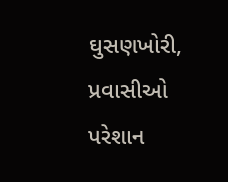ઘુસણખોરી, પ્રવાસીઓ પરેશાન